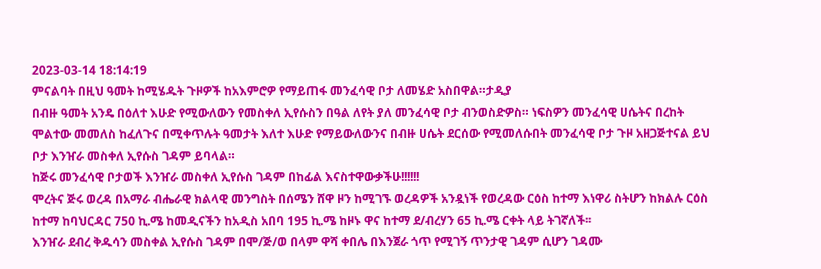2023-03-14 18:14:19
ምናልባት በዚህ ዓመት ከሚሄዱት ጉዞዎች ከአእምሮዎ የማይጠፋ መንፈሳዊ ቦታ ለመሄድ አስበዋል።ታዲያ
በብዙ ዓመት አንዴ በዕለተ እሁድ የሚውለውን የመስቀለ ኢየሱስን በዓል ለየት ያለ መንፈሳዊ ቦታ ብንወስድዎስ። ነፍስዎን መንፈሳዊ ሀሴትና በረከት ሞልተው መመለስ ከፈለጉና በሚቀጥሉት ዓመታት እለተ እሁድ የማይውለውንና በብዙ ሀሴት ደርሰው የሚመለሱበት መንፈሳዊ ቦታ ጉዞ አዘጋጅተናል ይህ ቦታ እንዠራ መስቀለ ኢየሱስ ገዳም ይባላል።
ከጅሩ መንፈሳዊ ቦታወች እንዠራ መስቀለ ኢየሱስ ገዳም በከፊል እናስተዋውቃችሁ!!!!!!
ሞረትና ጅሩ ወረዳ በአማራ ብሔራዊ ክልላዊ መንግስት በሰሜን ሸዋ ዞን ከሚገኙ ወረዳዎች አንዷነች የወረዳው ርዕስ ከተማ እነዋሪ ስትሆን ከክልሉ ርዕስ ከተማ ከባህርዳር 750 ኪ.ሜ ከመዲናችን ከአዲስ አበባ 195 ኪ.ሜ ከዞኑ ዋና ከተማ ደ/ብረሃን 65 ኪ.ሜ ርቀት ላይ ትገኛለች፡፡
እንዠራ ደብረ ቅዱሳን መስቀል ኢየሱስ ገዳም በሞ/ጅ/ወ በላም ዋሻ ቀበሌ በእንጀራ ጎጥ የሚገኝ ጥንታዊ ገዳም ሲሆን ገዳሙ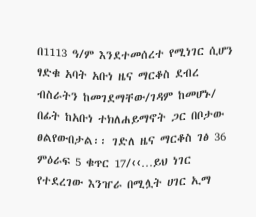በ1113 ዓ/ም እንደተመሰረተ የሚነገር ሲሆን ፃድቁ አባት አቡነ ዜና ማርቆስ ደብረ ብስራትን ከመገደማቸው/ገዳም ከመሆኑ/ በፊት ከአቡነ ተክለሐይማኖት ጋር በቦታው ፀልየውበታል፡፡ ገድለ ዜና ማርቆስ ገፅ 36 ምዕራፍ 5 ቁጥር 17/‹‹…ይህ ነገር የተደረገው እንዠራ በሚሏት ሀገር ኢማ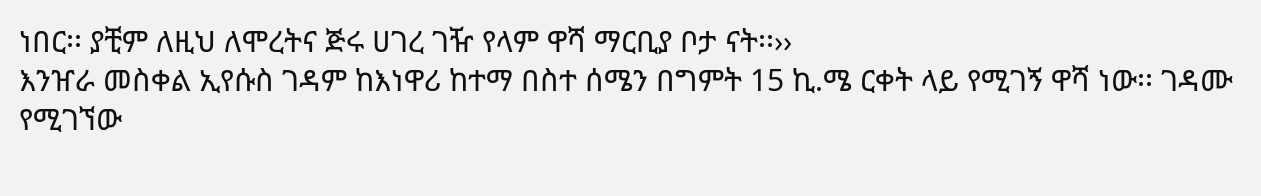ነበር፡፡ ያቺም ለዚህ ለሞረትና ጅሩ ሀገረ ገዥ የላም ዋሻ ማርቢያ ቦታ ናት፡፡››
እንዠራ መስቀል ኢየሱስ ገዳም ከእነዋሪ ከተማ በስተ ሰሜን በግምት 15 ኪ.ሜ ርቀት ላይ የሚገኝ ዋሻ ነው፡፡ ገዳሙ የሚገኘው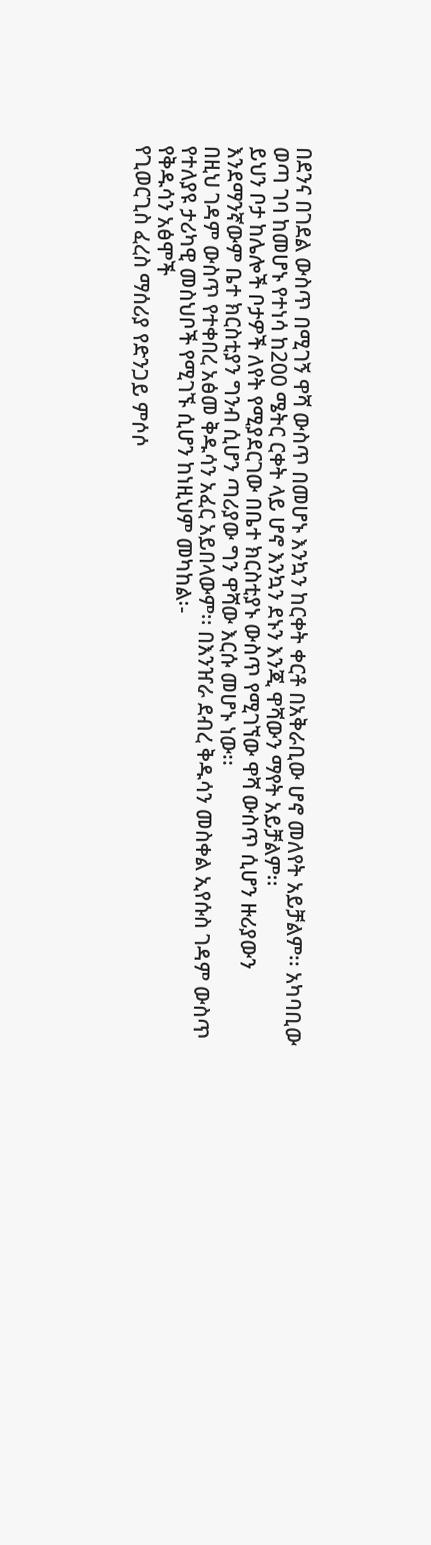በደንና በገደል ውስጥ በሚገኝ ዋሻ ውስጥ በመሆኑ እንኳን ከርቀት ቀርቶ በአቅራቢው ሆኖ መለየት አይቻልም፡፡ አካባቢው ወጣ ገባ ከመሆኑ የተነሳ ከ200 ሜትር ርቀት ላይ ሆኖ እንኳን ደኑን እንጂ ዋሻውን ማየት አይቻልም፡፡
ይህን ቦታ ከሌሎች ቦታዎች ለየት የሚያደርገው በቤተ ክርስቲያኑ ውስጥ የሚገኘው ዋሻ ውስጥ ሲሆን ዙሪያውን እንደማንኛውም ቤተ ክርስቲያን ግንብ ሲሆን ጣሪያው ግን ዋሻው እርሱ መሆኑ ነው፡፡
በዚህ ገዳም ውስጥ የተቀበረ አፅመ ቅዱሳን አፈር አይበላውም፡፡ በእንዠራ ደብረ ቅዱሳን መስቀል ኢየሱስ ገዳም ውስጥ የተለያዩ ታሪካዊ መስህቦች የሚገኙ ሲሆን ከነዚህም መካከል፡-
የቅዱሳን አፅሞች
የጊወርጊስ ፈረስ ማሰሪያ የድንጋይ ምሶሶ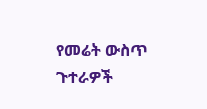የመሬት ውስጥ ጉተራዎች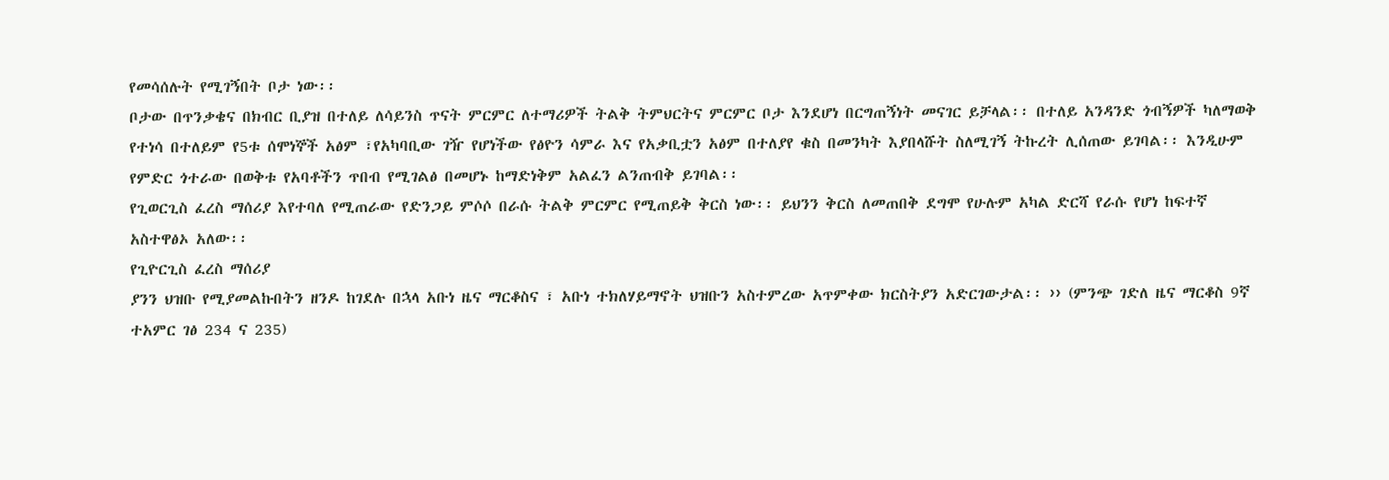የመሳሰሉት የሚገኝበት ቦታ ነው፡፡
ቦታው በጥንቃቄና በክብር ቢያዝ በተለይ ለሳይንስ ጥናት ምርምር ለተማሪዎች ትልቅ ትምህርትና ምርምር ቦታ እንደሆነ በርግጠኝነት መናገር ይቻላል፡፡ በተለይ አንዳንድ ጎብኝዎች ካለማወቅ የተነሳ በተለይም የ5ቱ ሰሞነኞች አፅም ፣የአካባቢው ገዥ የሆነችው የፅዮን ሳምራ እና የአቃቢቷን አፅም በተለያየ ቁስ በመንካት እያበላሹት ስለሚገኝ ትኩረት ሊሰጠው ይገባል፡፡ እንዲሁም የምድር ጎተራው በወቅቱ የአባቶችን ጥበብ የሚገልፅ በመሆኑ ከማድነቅም አልፈን ልንጠብቅ ይገባል፡፡
የጊወርጊስ ፈረስ ማሰሪያ እየተባለ የሚጠራው የድንጋይ ምሶሶ በራሱ ትልቅ ምርምር የሚጠይቅ ቅርስ ነው፡፡ ይህንን ቅርስ ለመጠበቅ ደግሞ የሁሉም አካል ድርሻ የራሱ የሆነ ከፍተኛ አስተዋፅኦ አለው፡፡
የጊዮርጊስ ፈረስ ማሰሪያ
ያንን ህዝቡ የሚያመልኩበትን ዘንዶ ከገደሉ በኋላ አቡነ ዜና ማርቆስና ፣ አቡነ ተክለሃይማኖት ህዝቡን አስተምረው አጥምቀው ክርስትያን አድርገውታል፡፡ ›› (ምንጭ ገድለ ዜና ማርቆስ 9ኛ ተአምር ገፅ 234 ና 235)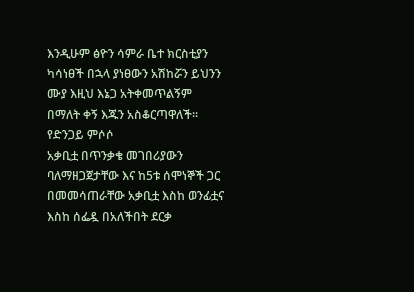እንዲሁም ፅዮን ሳምራ ቤተ ክርስቲያን ካሳነፀች በኋላ ያነፀውን አሽከሯን ይህንን ሙያ እዚህ እኔጋ አትቀመጥልኝም በማለት ቀኝ እጁን አስቆርጣዋለች፡፡
የድንጋይ ምሶሶ
አቃቢቷ በጥንቃቄ መገበሪያውን ባለማዘጋጀታቸው እና ከ5ቱ ሰሞነኞች ጋር በመመሳጠራቸው አቃቢቷ እስከ ወንፊቷና እስከ ሰፌዷ በአለችበት ደርቃ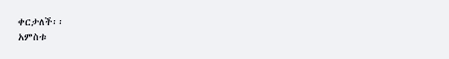ቀርታለች፡፡
አምስቱ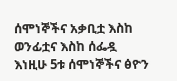ሰሞነኞችና አቃቢቷ እስከ ወንፊቷና እስከ ሰፌዷ
እነዚሁ 5ቱ ሰሞነኞችና ፅዮን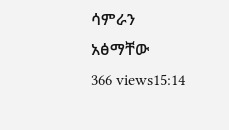ሳምራን አፅማቸው
366 views15:14